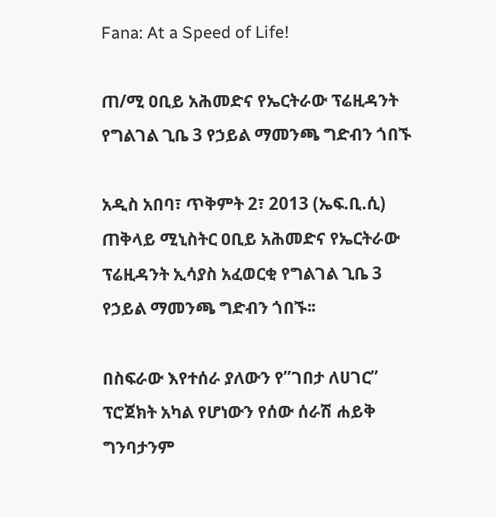Fana: At a Speed of Life!

ጠ/ሚ ዐቢይ አሕመድና የኤርትራው ፕሬዚዳንት የግልገል ጊቤ 3 የኃይል ማመንጫ ግድብን ጎበኙ

አዲስ አበባ፣ ጥቅምት 2፣ 2013 (ኤፍ.ቢ.ሲ) ጠቅላይ ሚኒስትር ዐቢይ አሕመድና የኤርትራው ፕሬዚዳንት ኢሳያስ አፈወርቂ የግልገል ጊቤ 3 የኃይል ማመንጫ ግድብን ጎበኙ፡፡

በስፍራው እየተሰራ ያለውን የ”ገበታ ለሀገር” ፕሮጀክት አካል የሆነውን የሰው ሰራሽ ሐይቅ ግንባታንም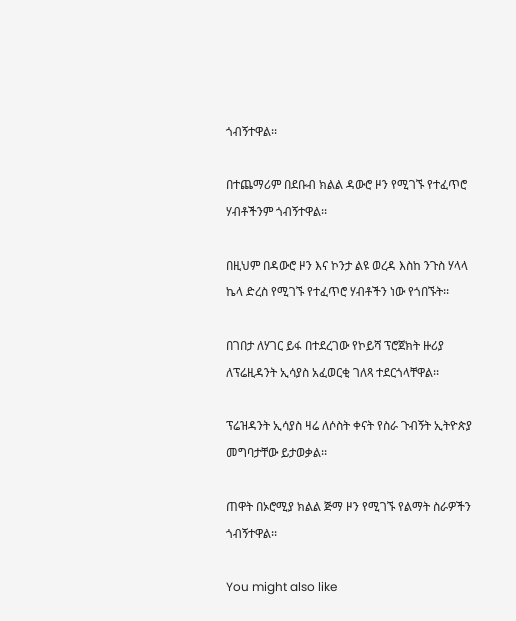ጎብኝተዋል፡፡

በተጨማሪም በደቡብ ክልል ዳውሮ ዞን የሚገኙ የተፈጥሮ ሃብቶችንም ጎብኝተዋል፡፡

በዚህም በዳውሮ ዞን እና ኮንታ ልዩ ወረዳ እስከ ንጉስ ሃላላ ኬላ ድረስ የሚገኙ የተፈጥሮ ሃብቶችን ነው የጎበኙት፡፡

በገበታ ለሃገር ይፋ በተደረገው የኮይሻ ፕሮጀክት ዙሪያ ለፕሬዚዳንት ኢሳያስ አፈወርቂ ገለጻ ተደርጎላቸዋል፡፡

ፕሬዝዳንት ኢሳያስ ዛሬ ለሶስት ቀናት የስራ ጉብኝት ኢትዮጵያ መግባታቸው ይታወቃል፡፡

ጠዋት በኦሮሚያ ክልል ጅማ ዞን የሚገኙ የልማት ስራዎችን ጎብኝተዋል፡፡

You might also like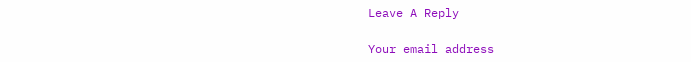Leave A Reply

Your email address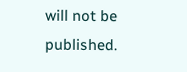will not be published.